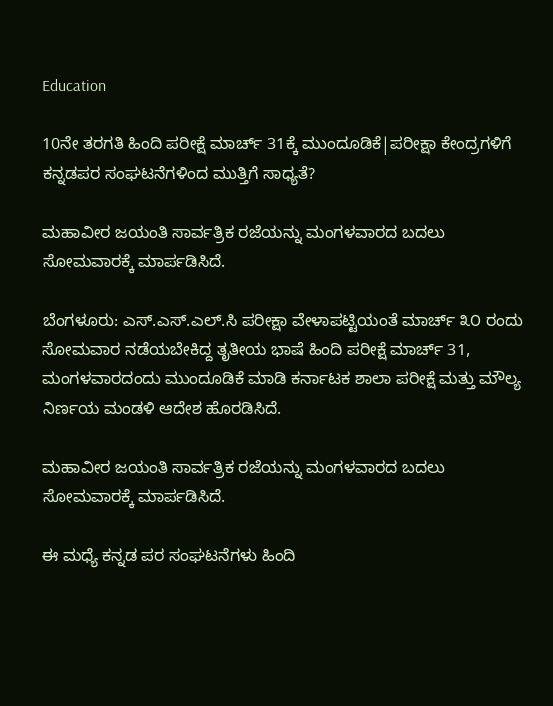Education

10ನೇ ತರಗತಿ ಹಿಂದಿ ಪರೀಕ್ಷೆ ಮಾರ್ಚ್‌ 31ಕ್ಕೆ ಮುಂದೂಡಿಕೆ|ಪರೀಕ್ಷಾ ಕೇಂದ್ರಗಳಿಗೆ ಕನ್ನಡಪರ ಸಂಘಟನೆಗಳಿಂದ ಮುತ್ತಿಗೆ ಸಾಧ್ಯತೆ?

ಮಹಾವೀರ ಜಯಂತಿ ಸಾರ್ವತ್ರಿಕ ರಜೆಯನ್ನು ಮಂಗಳವಾರದ ಬದಲು ಸೋಮವಾರಕ್ಕೆ ಮಾರ್ಪಡಿಸಿದೆ.

ಬೆಂಗಳೂರು: ಎಸ್.ಎಸ್‌.ಎಲ್.ಸಿ ಪರೀಕ್ಷಾ ವೇಳಾಪಟ್ಟಿಯಂತೆ ಮಾರ್ಚ್‌ ೩೦ ರಂದು ಸೋಮವಾರ ನಡೆಯಬೇಕಿದ್ದ ತೃತೀಯ ಭಾಷೆ ಹಿಂದಿ ಪರೀಕ್ಷೆ ಮಾರ್ಚ್‌ 31, ಮಂಗಳವಾರದಂದು ಮುಂದೂಡಿಕೆ ಮಾಡಿ ಕರ್ನಾಟಕ ಶಾಲಾ ಪರೀಕ್ಷೆ ಮತ್ತು ಮೌಲ್ಯ ನಿರ್ಣಯ ಮಂಡಳಿ ಆದೇಶ ಹೊರಡಿಸಿದೆ.

ಮಹಾವೀರ ಜಯಂತಿ ಸಾರ್ವತ್ರಿಕ ರಜೆಯನ್ನು ಮಂಗಳವಾರದ ಬದಲು ಸೋಮವಾರಕ್ಕೆ ಮಾರ್ಪಡಿಸಿದೆ.

ಈ ಮಧ್ಯೆ ಕನ್ನಡ ಪರ ಸಂಘಟನೆಗಳು ಹಿಂದಿ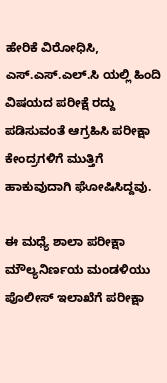ಹೇರಿಕೆ ವಿರೋಧಿಸಿ, ಎಸ್.ಎಸ್‌.ಎಲ್.ಸಿ ಯಲ್ಲಿ ಹಿಂದಿ ವಿಷಯದ ಪರೀಕ್ಷೆ ರದ್ದು ಪಡಿಸುವಂತೆ ಆಗ್ರಹಿಸಿ ಪರೀಕ್ಷಾ ಕೇಂದ್ರಗಳಿಗೆ ಮುತ್ತಿಗೆ ಹಾಕುವುದಾಗಿ ಘೋಷಿಸಿದ್ದವು.

ಈ ಮಧ್ಯೆ ಶಾಲಾ ಪರೀಕ್ಷಾ ಮೌಲ್ಯನಿರ್ಣಯ ಮಂಡಳಿಯು ಪೊಲೀಸ್ ಇಲಾಖೆಗೆ ಪರೀಕ್ಷಾ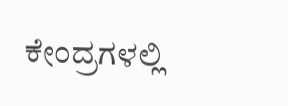ಕೇಂದ್ರಗಳಲ್ಲಿ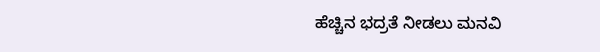ಹೆಚ್ಚಿನ ಭದ್ರತೆ ನೀಡಲು ಮನವಿ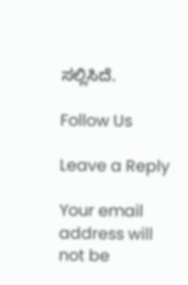ಸಲ್ಲಿಸಿದೆ.

Follow Us

Leave a Reply

Your email address will not be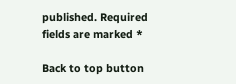published. Required fields are marked *

Back to top button